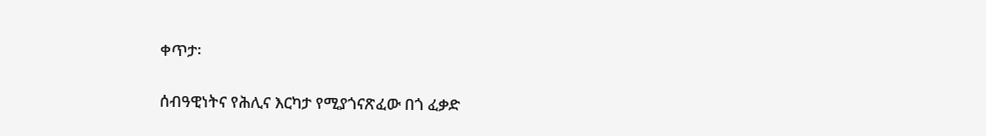ቀጥታ፡

ሰብዓዊነትና የሕሊና እርካታ የሚያጎናጽፈው በጎ ፈቃድ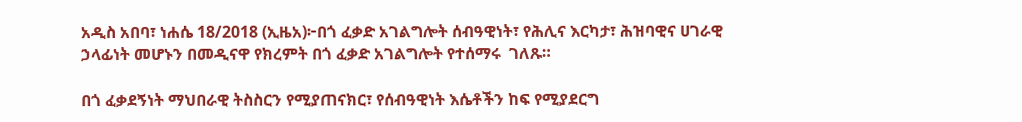አዲስ አበባ፣ ነሐሴ 18/2018 (ኢዜአ)፦በጎ ፈቃድ አገልግሎት ሰብዓዊነት፣ የሕሊና እርካታ፣ ሕዝባዊና ሀገራዊ ኃላፊነት መሆኑን በመዲናዋ የክረምት በጎ ፈቃድ አገልግሎት የተሰማሩ  ገለጹ።

በጎ ፈቃደኝነት ማህበራዊ ትስስርን የሚያጠናክር፣ የሰብዓዊነት እሴቶችን ከፍ የሚያደርግ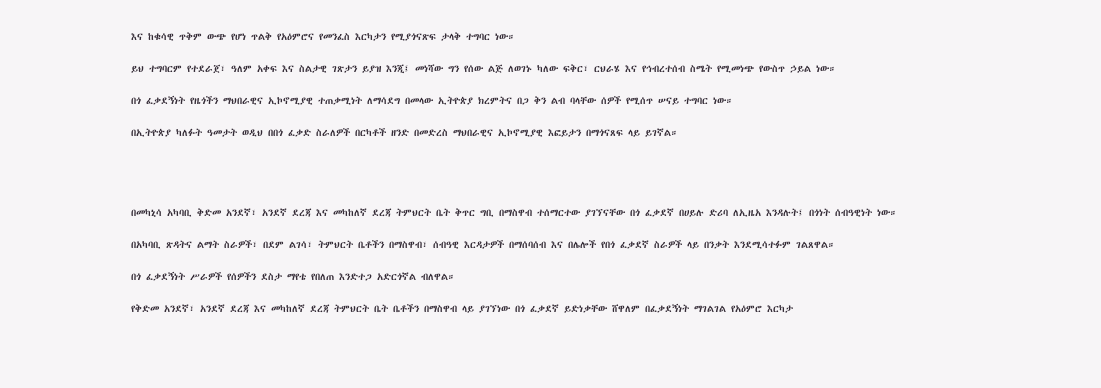እና ከቁሳዊ ጥቅም ውጭ የሆነ ጥልቅ የአዕምሮና የመንፈስ እርካታን የሚያጎናጽፍ ታላቅ ተግባር ነው።

ይህ ተግባርም የተደራጀ፣ ዓለም አቀፍ እና ስልታዊ ገጽታን ይያዝ እንጂ፤ መነሻው ግን የሰው ልጅ ለወገኑ ካለው ፍቅር፣ ርህራሄ እና የኅብረተሰብ ስሜት የሚመነጭ የውስጥ ኃይል ነው።

በጎ ፈቃደኝነት የዜጎችን ማህበራዊና ኢኮኖሚያዊ ተጠቃሚነት ለማሳደግ በመላው ኢትዮጵያ ክረምትና በጋ ቅን ልብ ባላቸው ሰዎች የሚሰጥ ሠናይ ተግባር ነው።

በኢትዮጵያ ካለፉት ዓመታት ወዲህ በበጎ ፈቃድ ስራለዎች በርካቶች ዘንድ በመድረስ ማህበራዊና ኢኮኖሚያዊ እፎይታን በማጎናጸፍ ላይ ይገኛል።




በመካኒሳ አካባቢ ቅድመ አንደኛ፣ አንደኛ ደረጃ እና መካከለኛ ደረጃ ትምህርት ቤት ቅጥር ግቢ በማስዋብ ተሰማርተው ያገኘናቸው በጎ ፈቃደኛ በሀይሉ ድሪባ ለኢዜአ እንዳሉት፤ በጎነት ሰብዓዊነት ነው።

በአካባቢ ጽዳትና ልማት ስራዎች፣ በደም ልገሳ፣ ትምህርት ቤቶችን በማስዋብ፣ ሰብዓዊ እርዳታዎች በማሰባሰብ እና በሌሎች የበጎ ፈቃደኛ ስራዎች ላይ በንቃት እንደሚሳተፉም ገልጸዋል።

በጎ ፈቃደኝነት ሥራዎች የሰዎችን ደስታ ማየቴ የበለጠ እንድተጋ አድርጎኛል ብለዋል።

የቅድመ አንደኛ፣ አንደኛ ደረጃ እና መካከለኛ ደረጃ ትምህርት ቤት ቤቶችን በማስዋብ ላይ ያገኘነው በጎ ፈቃደኛ ይድነቃቸው ሸዋለም በፈቃደኝነት ማገልገል የአዕምሮ እርካታ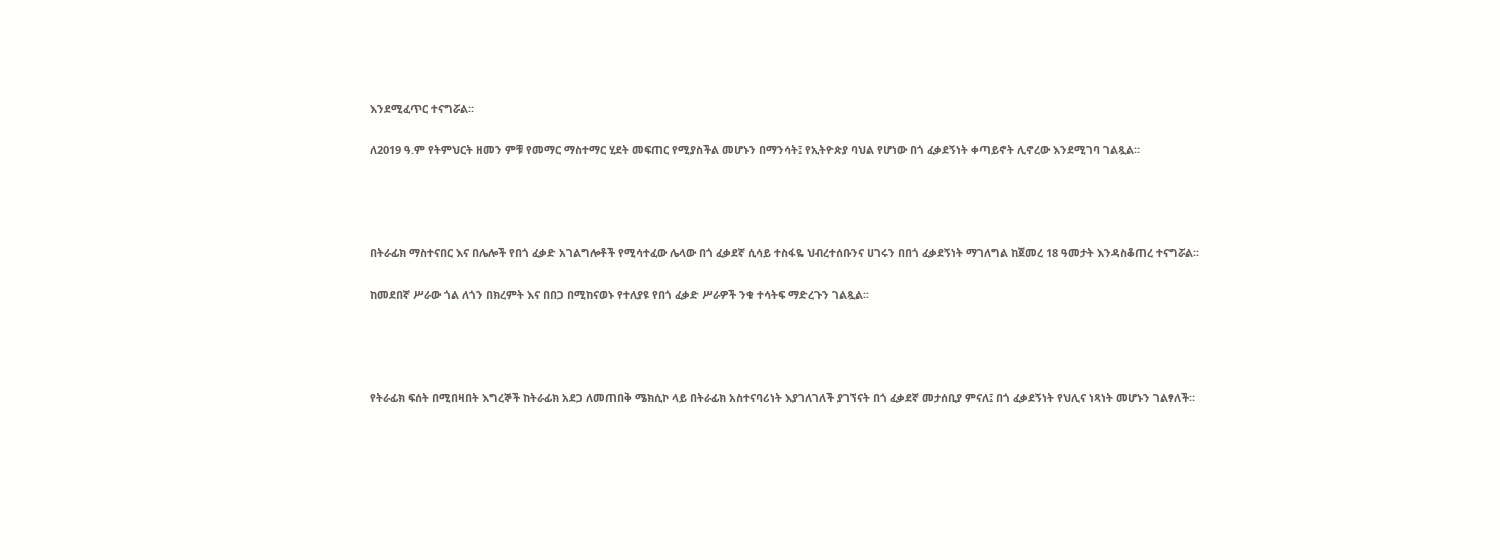እንደሚፈጥር ተናግሯል።

ለ2019 ዓ.ም የትምህርት ዘመን ምቹ የመማር ማስተማር ሂደት መፍጠር የሚያስችል መሆኑን በማንሳት፤ የኢትዮጵያ ባህል የሆነው በጎ ፈቃደኝነት ቀጣይኖት ሊኖረው እንደሚገባ ገልጿል።




በትራፊክ ማስተናበር እና በሌሎች የበጎ ፈቃድ አገልግሎቶች የሚሳተፈው ሌላው በጎ ፈቃደኛ ሲሳይ ተስፋዬ ህብረተሰቡንና ሀገሩን በበጎ ፈቃደኝነት ማገለግል ከጀመረ 18 ዓመታት እንዳስቆጠረ ተናግሯል፡፡

ከመደበኛ ሥራው ጎል ለጎን በክረምት እና በበጋ በሚከናወኑ የተለያዩ የበጎ ፈቃድ ሥራዎች ንቁ ተሳትፍ ማድረጉን ገልጿል፡፡




የትራፊክ ፍሰት በሚበዛበት እግረኞች ከትራፊክ አደጋ ለመጠበቅ ሜክሲኮ ላይ በትራፊክ አስተናባሪነት እያገለገለች ያገኘናት በጎ ፈቃደኛ መታሰቢያ ምናለ፤ በጎ ፈቃደኝነት የህሊና ነጻነት መሆኑን ገልፃለች።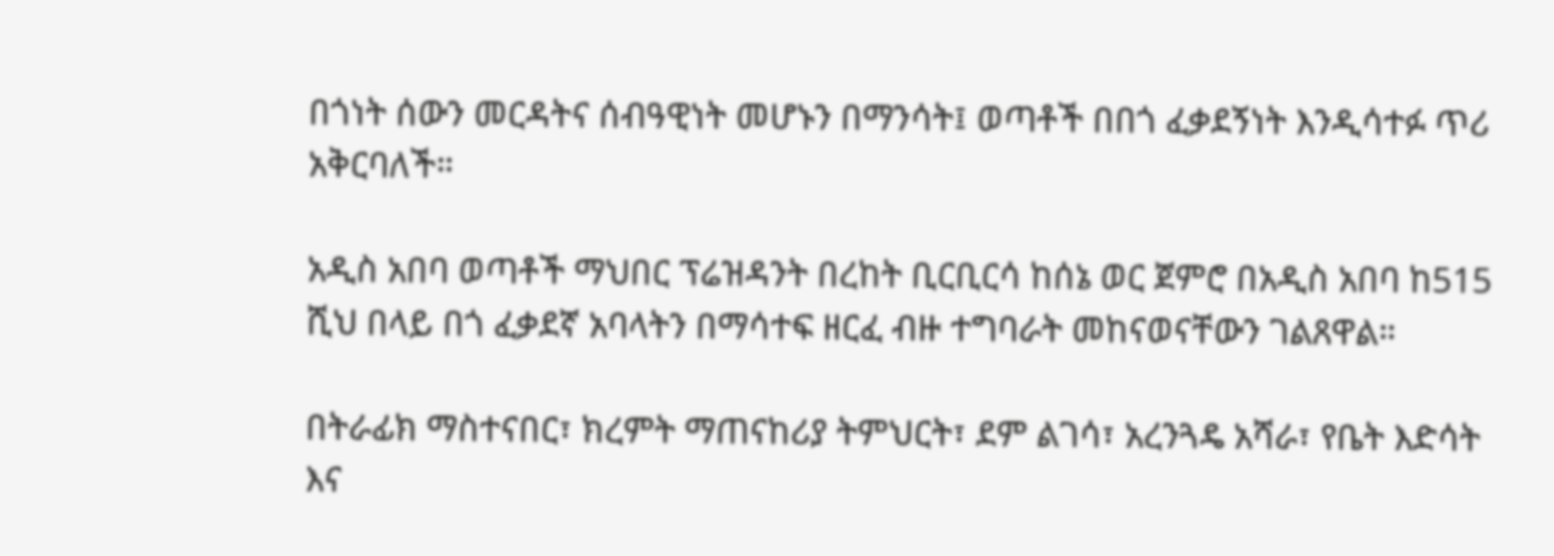በጎነት ሰውን መርዳትና ሰብዓዊነት መሆኑን በማንሳት፤ ወጣቶች በበጎ ፈቃደኝነት እንዲሳተፉ ጥሪ አቅርባለች።

አዲስ አበባ ወጣቶች ማህበር ፕሬዝዳንት በረከት ቢርቢርሳ ከሰኔ ወር ጀምሮ በአዲስ አበባ ከ515 ሺህ በላይ በጎ ፈቃደኛ አባላትን በማሳተፍ ዘርፈ ብዙ ተግባራት መከናወናቸውን ገልጸዋል።

በትራፊክ ማስተናበር፣ ክረምት ማጠናከሪያ ትምህርት፣ ደም ልገሳ፣ አረንጓዴ አሻራ፣ የቤት እድሳት እና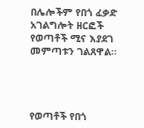በሌሎችም የበጎ ፈቃድ አገልግሎት ዘርፎች የወጣቶች ሚና እያደገ መምጣቱን ገልጸዋል።




የወጣቶች የበጎ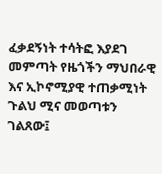ፈቃደኝነት ተሳትፎ እያደገ መምጣት የዜጎችን ማህበራዊ እና ኢኮኖሚያዊ ተጠቃሚነት ጉልህ ሚና መወጣቱን ገልጸው፤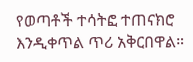የወጣቶች ተሳትፎ ተጠናክሮ እንዲቀጥል ጥሪ አቅርበዋል።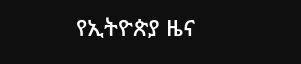የኢትዮጵያ ዜና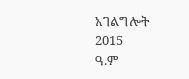አገልግሎት
2015
ዓ.ም